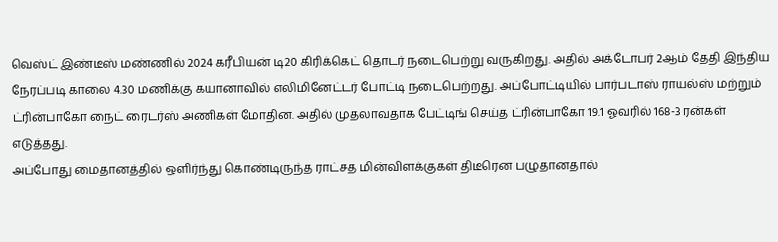வெஸ்ட் இண்டீஸ் மண்ணில் 2024 கரீபியன் டி20 கிரிக்கெட் தொடர் நடைபெற்று வருகிறது. அதில் அக்டோபர் 2ஆம் தேதி இந்திய நேரப்படி காலை 4.30 மணிக்கு கயானாவில் எலிமினேட்டர் போட்டி நடைபெற்றது. அப்போட்டியில் பார்படாஸ் ராயல்ஸ் மற்றும் ட்ரின்பாகோ நைட் ரைடர்ஸ் அணிகள் மோதின. அதில் முதலாவதாக பேட்டிங் செய்த ட்ரின்பாகோ 19.1 ஓவரில் 168-3 ரன்கள் எடுத்தது.
அப்போது மைதானத்தில் ஒளிர்ந்து கொண்டிருந்த ராட்சத மின்விளக்குகள் திடீரென பழுதானதால்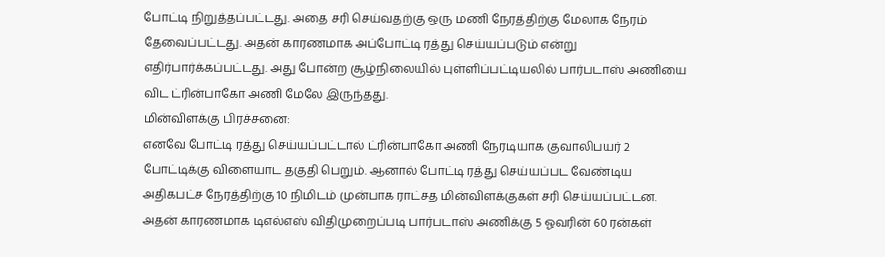போட்டி நிறுத்தப்பட்டது. அதை சரி செய்வதற்கு ஒரு மணி நேரத்திற்கு மேலாக நேரம் தேவைப்பட்டது. அதன் காரணமாக அப்போட்டி ரத்து செய்யப்படும் என்று எதிர்பார்க்கப்பட்டது. அது போன்ற சூழ்நிலையில் புள்ளிப்பட்டியலில் பார்படாஸ் அணியை விட ட்ரின்பாகோ அணி மேலே இருந்தது.
மின்விளக்கு பிரச்சனை:
எனவே போட்டி ரத்து செய்யப்பட்டால் ட்ரின்பாகோ அணி நேரடியாக குவாலிபயர் 2 போட்டிக்கு விளையாட தகுதி பெறும். ஆனால் போட்டி ரத்து செய்யப்பட வேண்டிய அதிகபட்ச நேரத்திற்கு 10 நிமிடம் முன்பாக ராட்சத மின்விளக்குகள் சரி செய்யப்பட்டன. அதன் காரணமாக டிஎல்எஸ் விதிமுறைப்படி பார்படாஸ் அணிக்கு 5 ஓவரின் 60 ரன்கள்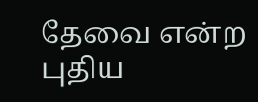தேவை என்ற புதிய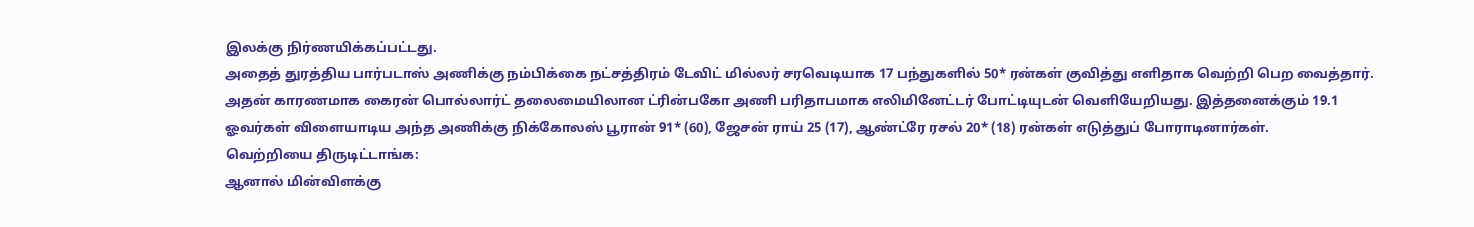இலக்கு நிர்ணயிக்கப்பட்டது.
அதைத் துரத்திய பார்படாஸ் அணிக்கு நம்பிக்கை நட்சத்திரம் டேவிட் மில்லர் சரவெடியாக 17 பந்துகளில் 50* ரன்கள் குவித்து எளிதாக வெற்றி பெற வைத்தார். அதன் காரணமாக கைரன் பொல்லார்ட் தலைமையிலான ட்ரின்பகோ அணி பரிதாபமாக எலிமினேட்டர் போட்டியுடன் வெளியேறியது. இத்தனைக்கும் 19.1 ஓவர்கள் விளையாடிய அந்த அணிக்கு நிக்கோலஸ் பூரான் 91* (60), ஜேசன் ராய் 25 (17), ஆண்ட்ரே ரசல் 20* (18) ரன்கள் எடுத்துப் போராடினார்கள்.
வெற்றியை திருடிட்டாங்க:
ஆனால் மின்விளக்கு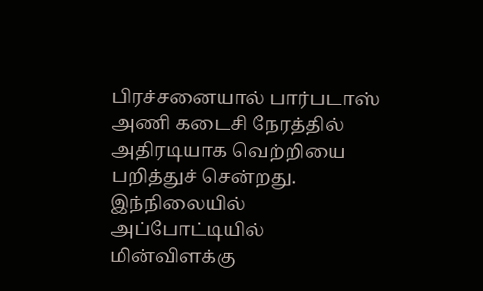பிரச்சனையால் பார்படாஸ் அணி கடைசி நேரத்தில் அதிரடியாக வெற்றியை பறித்துச் சென்றது. இந்நிலையில் அப்போட்டியில் மின்விளக்கு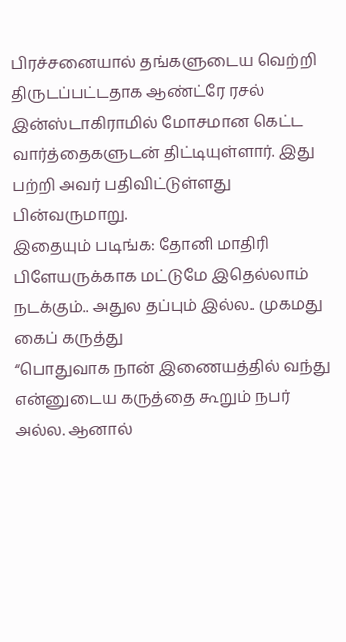பிரச்சனையால் தங்களுடைய வெற்றி திருடப்பட்டதாக ஆண்ட்ரே ரசல் இன்ஸ்டாகிராமில் மோசமான கெட்ட வார்த்தைகளுடன் திட்டியுள்ளார். இது பற்றி அவர் பதிவிட்டுள்ளது பின்வருமாறு.
இதையும் படிங்க: தோனி மாதிரி பிளேயருக்காக மட்டுமே இதெல்லாம் நடக்கும்.. அதுல தப்பும் இல்ல.. முகமது கைப் கருத்து
“பொதுவாக நான் இணையத்தில் வந்து என்னுடைய கருத்தை கூறும் நபர் அல்ல. ஆனால்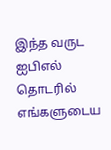இந்த வருட ஐபிஎல் தொடரில் எங்களுடைய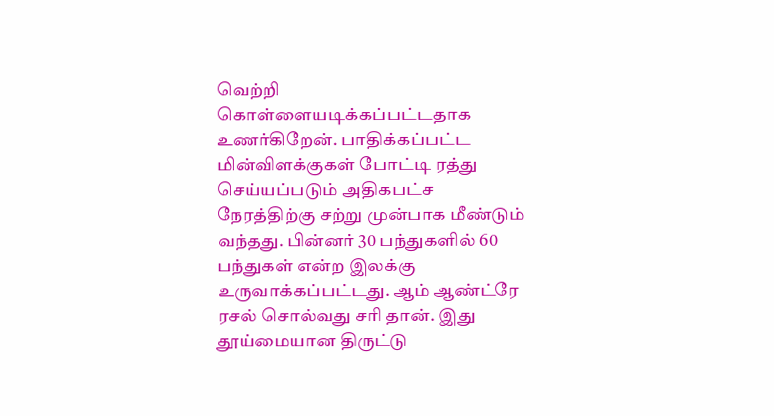வெற்றி கொள்ளையடிக்கப்பட்டதாக உணர்கிறேன். பாதிக்கப்பட்ட மின்விளக்குகள் போட்டி ரத்து செய்யப்படும் அதிகபட்ச நேரத்திற்கு சற்று முன்பாக மீண்டும் வந்தது. பின்னர் 30 பந்துகளில் 60 பந்துகள் என்ற இலக்கு உருவாக்கப்பட்டது. ஆம் ஆண்ட்ரே ரசல் சொல்வது சரி தான். இது தூய்மையான திருட்டு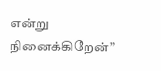என்று நினைக்கிறேன்”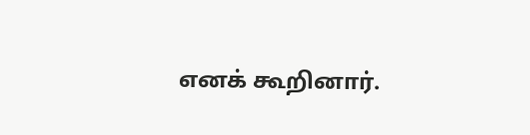எனக் கூறினார்.